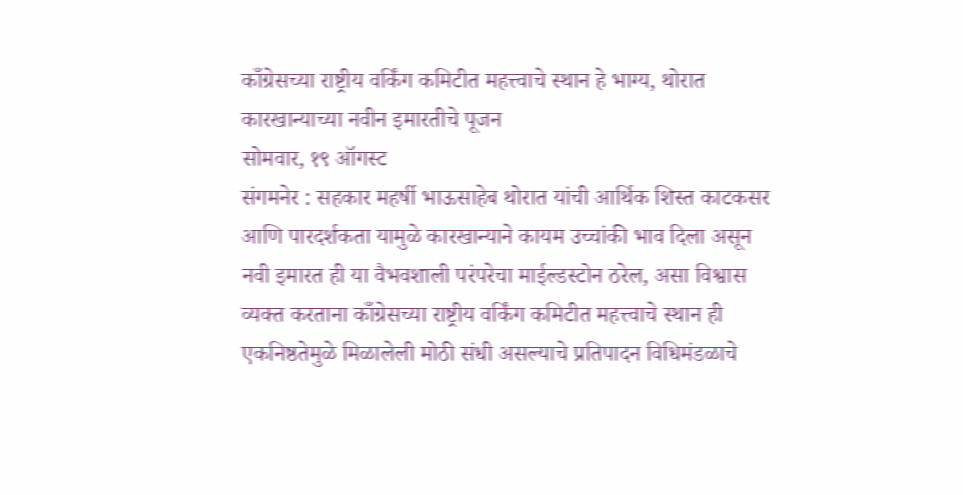काँग्रेसच्या राष्ट्रीय वर्किंग कमिटीत महत्त्वाचे स्थान हे भाग्य, थोरात कारखान्याच्या नवीन इमारतीचे पूजन
सोमवार, १९ ऑगस्ट
संगमनेर : सहकार महर्षी भाऊसाहेब थोरात यांची आर्थिक शिस्त काटकसर आणि पारदर्शकता यामुळे कारखान्याने कायम उच्चांकी भाव दिला असून नवी इमारत ही या वैभवशाली परंपरेचा माईल्डस्टोन ठरेल, असा विश्वास व्यक्त करताना काँग्रेसच्या राष्ट्रीय वर्किंग कमिटीत महत्त्वाचे स्थान ही एकनिष्ठतेमुळे मिळालेली मोठी संधी असल्याचे प्रतिपादन विधिमंडळाचे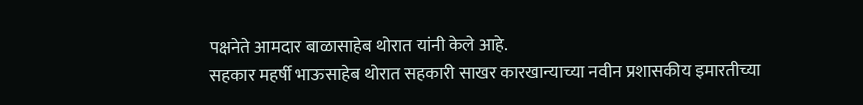पक्षनेते आमदार बाळासाहेब थोरात यांनी केले आहे.
सहकार महर्षी भाऊसाहेब थोरात सहकारी साखर कारखान्याच्या नवीन प्रशासकीय इमारतीच्या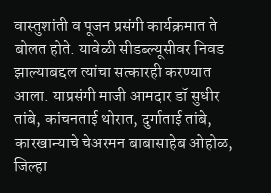वास्तुशांती व पूजन प्रसंगी कार्यक्रमात ते बोलत होते. यावेळी सीडब्ल्यूसीवर निवड झाल्याबद्दल त्यांचा सत्कारही करण्यात आला. याप्रसंगी माजी आमदार डॉ सुधीर तांबे, कांचनताई थोरात, दुर्गाताई तांबे, कारखान्याचे चेअरमन बाबासाहेब ओहोळ, जिल्हा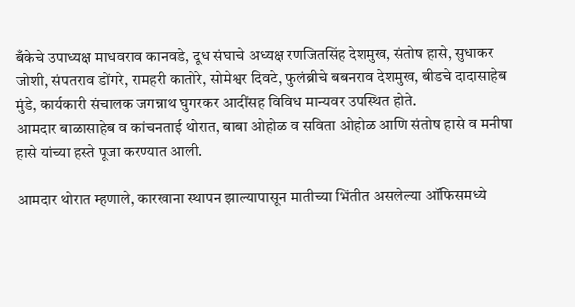बँकेचे उपाध्यक्ष माधवराव कानवडे, दूध संघाचे अध्यक्ष रणजितसिंह देशमुख, संतोष हासे, सुधाकर जोशी, संपतराव डोंगरे, रामहरी कातोरे, सोमेश्वर दिवटे, फुलंब्रीचे बबनराव देशमुख, बीडचे दादासाहेब मुंडे, कार्यकारी संचालक जगन्नाथ घुगरकर आदींसह विविध मान्यवर उपस्थित होते.
आमदार बाळासाहेब व कांचनताई थोरात, बाबा ओहोळ व सविता ओहोळ आणि संतोष हासे व मनीषा हासे यांच्या हस्ते पूजा करण्यात आली.

आमदार थोरात म्हणाले, कारखाना स्थापन झाल्यापासून मातीच्या भिंतीत असलेल्या ऑफिसमध्ये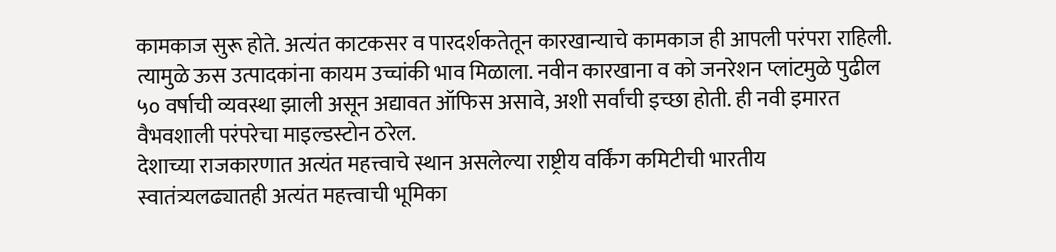कामकाज सुरू होते. अत्यंत काटकसर व पारदर्शकतेतून कारखान्याचे कामकाज ही आपली परंपरा राहिली. त्यामुळे ऊस उत्पादकांना कायम उच्चांकी भाव मिळाला. नवीन कारखाना व को जनरेशन प्लांटमुळे पुढील ५० वर्षाची व्यवस्था झाली असून अद्यावत ऑफिस असावे, अशी सर्वांची इच्छा होती. ही नवी इमारत वैभवशाली परंपरेचा माइल्डस्टोन ठरेल.
देशाच्या राजकारणात अत्यंत महत्त्वाचे स्थान असलेल्या राष्ट्रीय वर्किंग कमिटीची भारतीय स्वातंत्र्यलढ्यातही अत्यंत महत्त्वाची भूमिका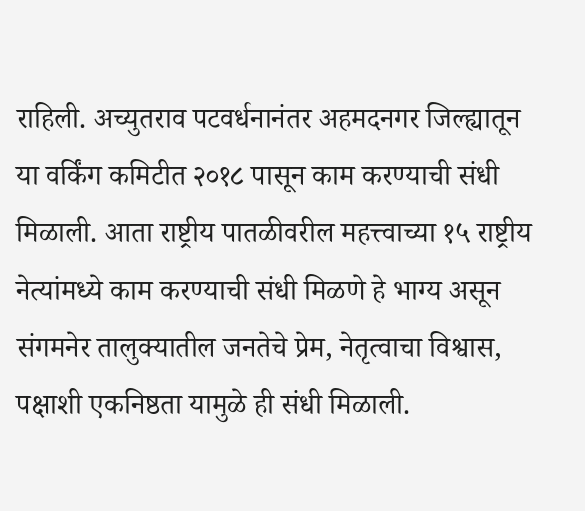राहिली. अच्युतराव पटवर्धनानंतर अहमदनगर जिल्ह्यातून या वर्किंग कमिटीत २०१८ पासून काम करण्याची संधी मिळाली. आता राष्ट्रीय पातळीवरील महत्त्वाच्या १५ राष्ट्रीय नेत्यांमध्ये काम करण्याची संधी मिळणे हे भाग्य असून संगमनेर तालुक्यातील जनतेचे प्रेम, नेतृत्वाचा विश्वास, पक्षाशी एकनिष्ठता यामुळे ही संधी मिळाली.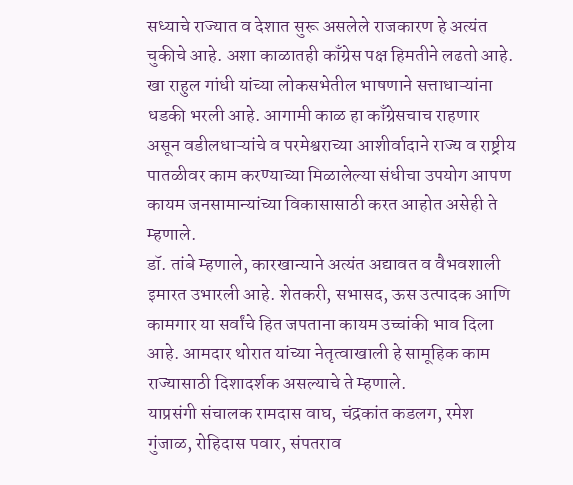सध्याचे राज्यात व देशात सुरू असलेले राजकारण हे अत्यंत चुकीचे आहे. अशा काळातही काँग्रेस पक्ष हिमतीने लढतो आहे. खा राहुल गांधी यांच्या लोकसभेतील भाषणाने सत्ताधाऱ्यांना धडकी भरली आहे. आगामी काळ हा काँग्रेसचाच राहणार असून वडीलधाऱ्यांचे व परमेश्वराच्या आशीर्वादाने राज्य व राष्ट्रीय पातळीवर काम करण्याच्या मिळालेल्या संधीचा उपयोग आपण कायम जनसामान्यांच्या विकासासाठी करत आहोत असेही ते म्हणाले.
डॉ. तांबे म्हणाले, कारखान्याने अत्यंत अद्यावत व वैभवशाली इमारत उभारली आहे. शेतकरी, सभासद, ऊस उत्पादक आणि कामगार या सर्वांचे हित जपताना कायम उच्चांकी भाव दिला आहे. आमदार थोरात यांच्या नेतृत्वाखाली हे सामूहिक काम राज्यासाठी दिशादर्शक असल्याचे ते म्हणाले.
याप्रसंगी संचालक रामदास वाघ, चंद्रकांत कडलग, रमेश गुंजाळ, रोहिदास पवार, संपतराव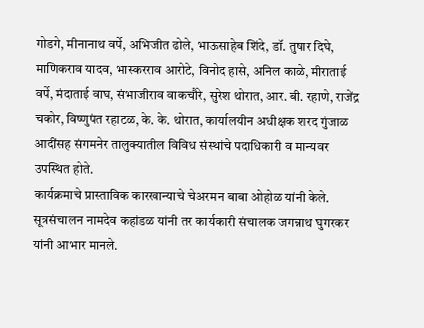गोडगे, मीनानाथ वर्पे, अभिजीत ढोले, भाऊसाहेब शिंदे, डॉ. तुषार दिघे, माणिकराव यादव, भास्करराव आरोटे, विनोद हासे, अनिल काळे, मीराताई वर्पे, मंदाताई वाघ, संभाजीराव वाकचौरे, सुरेश थोरात, आर. बी. रहाणे, राजेंद्र चकोर, विष्णुपंत रहाटळ, के. के. थोरात, कार्यालयीन अधीक्षक शरद गुंजाळ आदींसह संगमनेर तालुक्यातील विविध संस्थांचे पदाधिकारी व मान्यवर उपस्थित होते.
कार्यक्रमाचे प्रास्ताविक कारखान्याचे चेअरमन बाबा ओहोळ यांनी केले. सूत्रसंचालन नामदेव कहांडळ यांनी तर कार्यकारी संचालक जगन्नाथ घुगरकर यांनी आभार मानले.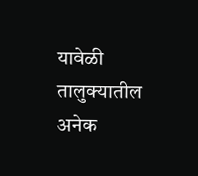यावेळी तालुक्यातील अनेक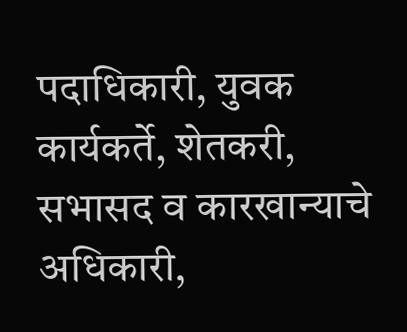पदाधिकारी, युवक कार्यकर्ते, शेतकरी, सभासद व कारखान्याचे अधिकारी,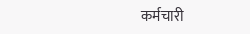कर्मचारी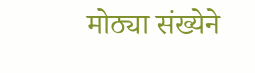मोठ्या संख्येने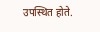उपस्थित होते.